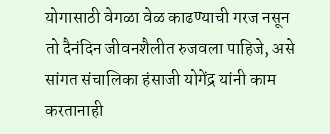योगासाठी वेगळा वेळ काढण्याची गरज नसून तो दैनंदिन जीवनशैलीत रुजवला पाहिजे, असे सांगत संचालिका हंसाजी योगेंद्र यांनी काम करतानाही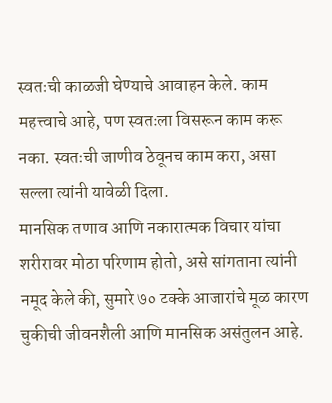स्वतःची काळजी घेण्याचे आवाहन केले. काम महत्त्वाचे आहे, पण स्वतःला विसरून काम करू नका. स्वतःची जाणीव ठेवूनच काम करा, असा सल्ला त्यांनी यावेळी दिला.
मानसिक तणाव आणि नकारात्मक विचार यांचा शरीरावर मोठा परिणाम होतो, असे सांगताना त्यांनी नमूद केले की, सुमारे ७० टक्के आजारांचे मूळ कारण चुकीची जीवनशैली आणि मानसिक असंतुलन आहे.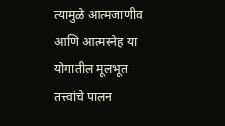त्यामुळे आत्मजाणीव आणि आत्मस्नेह या योगातील मूलभूत तत्त्वांचे पालन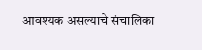आवश्यक असल्याचे संचालिका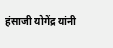हंसाजी योगेंद्र यांनी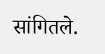सांगितले.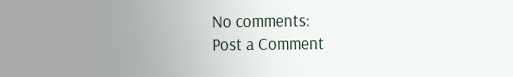No comments:
Post a Comment